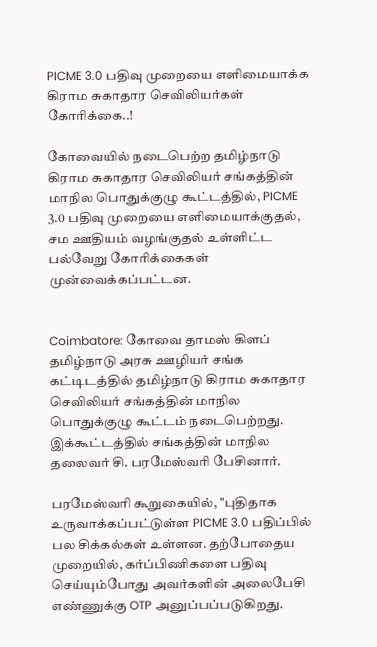PICME 3.0 பதிவு முறையை எளிமையாக்க கிராம சுகாதார செவிலியர்கள் கோரிக்கை..!

கோவையில் நடைபெற்ற தமிழ்நாடு கிராம சுகாதார செவிலியர் சங்கத்தின் மாநில பொதுக்குழு கூட்டத்தில், PICME 3.0 பதிவு முறையை எளிமையாக்குதல், சம ஊதியம் வழங்குதல் உள்ளிட்ட பல்வேறு கோரிக்கைகள் முன்வைக்கப்பட்டன.


Coimbatore: கோவை தாமஸ் கிளப் தமிழ்நாடு அரசு ஊழியர் சங்க கட்டிடத்தில் தமிழ்நாடு கிராம சுகாதார செவிலியர் சங்கத்தின் மாநில பொதுக்குழு கூட்டம் நடைபெற்றது. இக்கூட்டத்தில் சங்கத்தின் மாநில தலைவர் சி. பரமேஸ்வரி பேசினார்.

பரமேஸ்வரி கூறுகையில், "புதிதாக உருவாக்கப்பட்டுள்ள PICME 3.0 பதிப்பில் பல சிக்கல்கள் உள்ளன. தற்போதைய முறையில், கர்ப்பிணிகளை பதிவு செய்யும்போது அவர்களின் அலைபேசி எண்ணுக்கு OTP அனுப்பப்படுகிறது.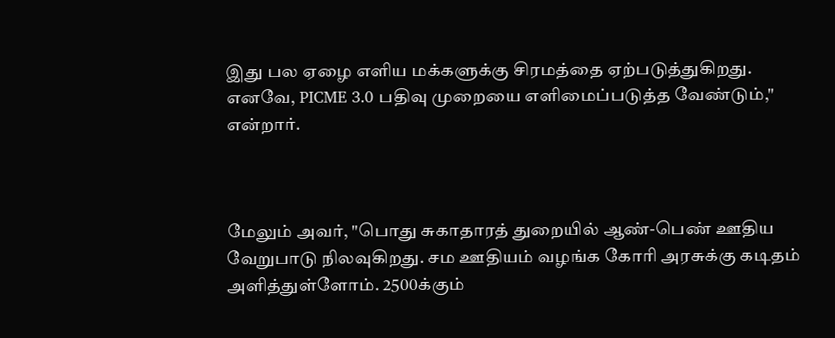இது பல ஏழை எளிய மக்களுக்கு சிரமத்தை ஏற்படுத்துகிறது. எனவே, PICME 3.0 பதிவு முறையை எளிமைப்படுத்த வேண்டும்," என்றார்.



மேலும் அவர், "பொது சுகாதாரத் துறையில் ஆண்-பெண் ஊதிய வேறுபாடு நிலவுகிறது. சம ஊதியம் வழங்க கோரி அரசுக்கு கடிதம் அளித்துள்ளோம். 2500க்கும்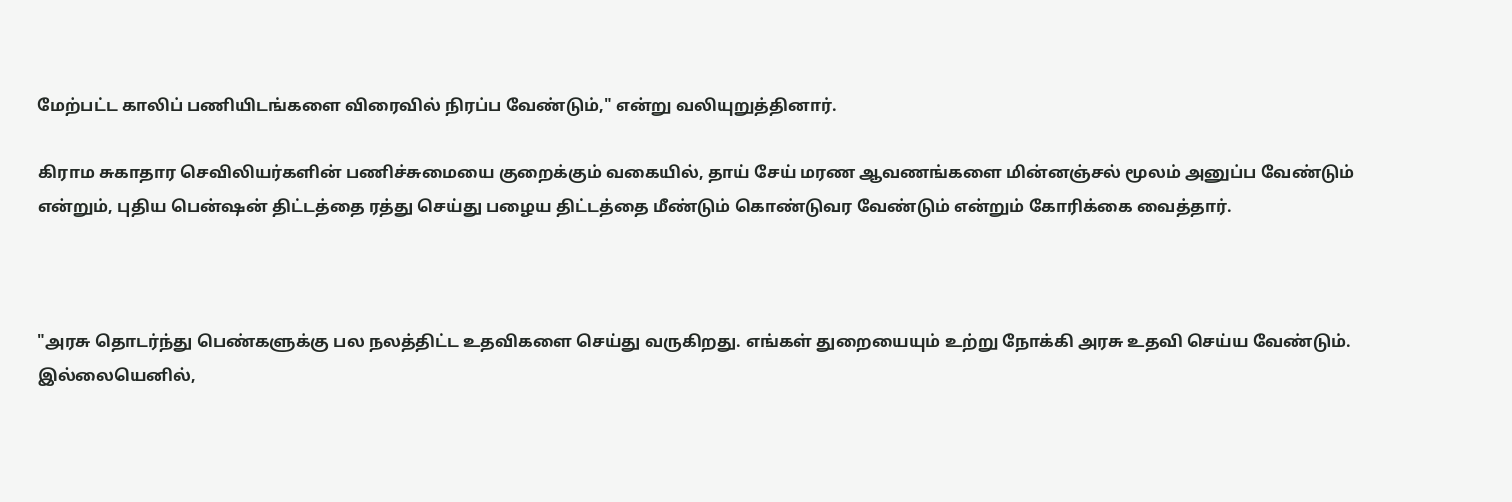மேற்பட்ட காலிப் பணியிடங்களை விரைவில் நிரப்ப வேண்டும்," என்று வலியுறுத்தினார்.

கிராம சுகாதார செவிலியர்களின் பணிச்சுமையை குறைக்கும் வகையில், தாய் சேய் மரண ஆவணங்களை மின்னஞ்சல் மூலம் அனுப்ப வேண்டும் என்றும், புதிய பென்ஷன் திட்டத்தை ரத்து செய்து பழைய திட்டத்தை மீண்டும் கொண்டுவர வேண்டும் என்றும் கோரிக்கை வைத்தார்.



"அரசு தொடர்ந்து பெண்களுக்கு பல நலத்திட்ட உதவிகளை செய்து வருகிறது. எங்கள் துறையையும் உற்று நோக்கி அரசு உதவி செய்ய வேண்டும். இல்லையெனில்,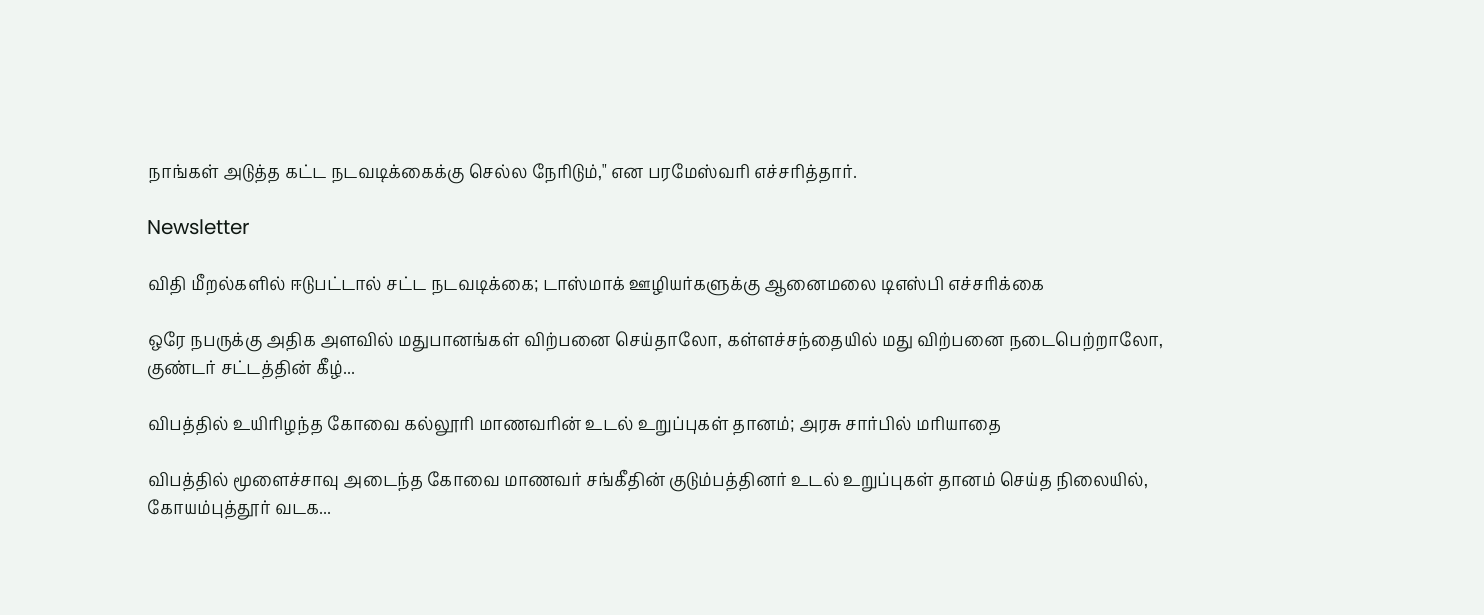நாங்கள் அடுத்த கட்ட நடவடிக்கைக்கு செல்ல நேரிடும்," என பரமேஸ்வரி எச்சரித்தார்.

Newsletter

விதி மீறல்களில் ஈடுபட்டால் சட்ட நடவடிக்கை; டாஸ்மாக் ஊழியர்களுக்கு ஆனைமலை டிஎஸ்பி எச்சரிக்கை

ஒரே நபருக்கு அதிக அளவில் மதுபானங்கள் விற்பனை செய்தாலோ, கள்ளச்சந்தையில் மது விற்பனை நடைபெற்றாலோ, குண்டர் சட்டத்தின் கீழ்...

விபத்தில் உயிரிழந்த கோவை கல்லூரி மாணவரின் உடல் உறுப்புகள் தானம்; அரசு சார்பில் மரியாதை

விபத்தில் மூளைச்சாவு அடைந்த கோவை மாணவர் சங்கீதின் குடும்பத்தினர் உடல் உறுப்புகள் தானம் செய்த நிலையில், கோயம்புத்தூர் வடக...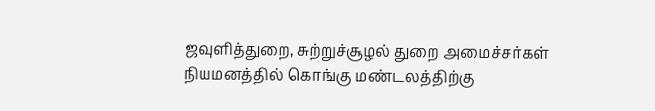ஜவுளித்துறை, சுற்றுச்சூழல் துறை அமைச்சர்கள் நியமனத்தில் கொங்கு மண்டலத்திற்கு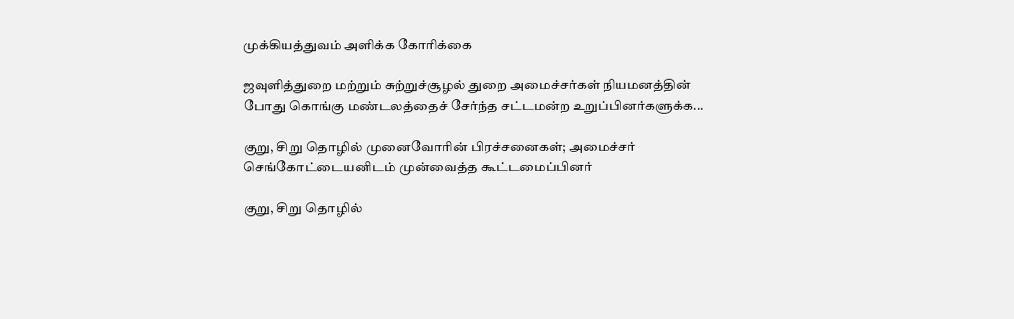முக்கியத்துவம் அளிக்க கோரிக்கை

ஜவுளித்துறை மற்றும் சுற்றுச்சூழல் துறை அமைச்சர்கள் நியமனத்தின் போது கொங்கு மண்டலத்தைச் சேர்ந்த சட்டமன்ற உறுப்பினர்களுக்க...

குறு, சிறு தொழில் முனைவோரின் பிரச்சனைகள்; அமைச்சர் செங்கோட்டையனிடம் முன்வைத்த கூட்டமைப்பினர்

குறு, சிறு தொழில்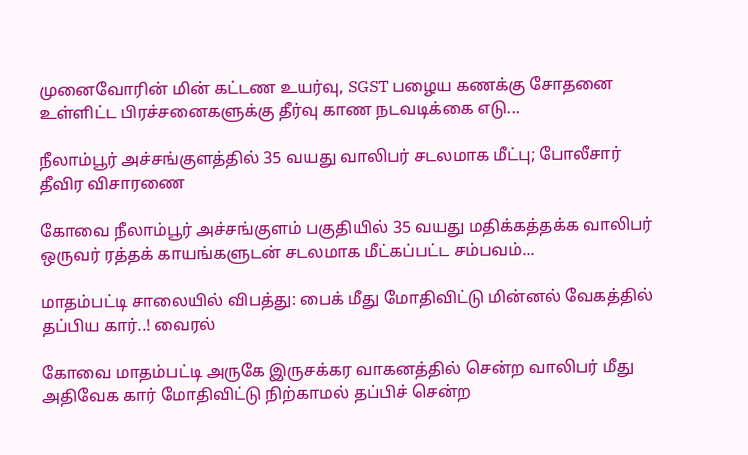முனைவோரின் மின் கட்டண உயர்வு, SGST பழைய கணக்கு சோதனை உள்ளிட்ட பிரச்சனைகளுக்கு தீர்வு காண நடவடிக்கை எடு...

நீலாம்பூர் அச்சங்குளத்தில் 35 வயது வாலிபர் சடலமாக மீட்பு; போலீசார் தீவிர விசாரணை

கோவை நீலாம்பூர் அச்சங்குளம் பகுதியில் 35 வயது மதிக்கத்தக்க வாலிபர் ஒருவர் ரத்தக் காயங்களுடன் சடலமாக மீட்கப்பட்ட சம்பவம்...

மாதம்பட்டி சாலையில் விபத்து: பைக் மீது மோதிவிட்டு மின்னல் வேகத்தில் தப்பிய கார்..! வைரல்

கோவை மாதம்பட்டி அருகே இருசக்கர வாகனத்தில் சென்ற வாலிபர் மீது அதிவேக கார் மோதிவிட்டு நிற்காமல் தப்பிச் சென்ற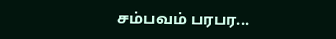சம்பவம் பரபர...